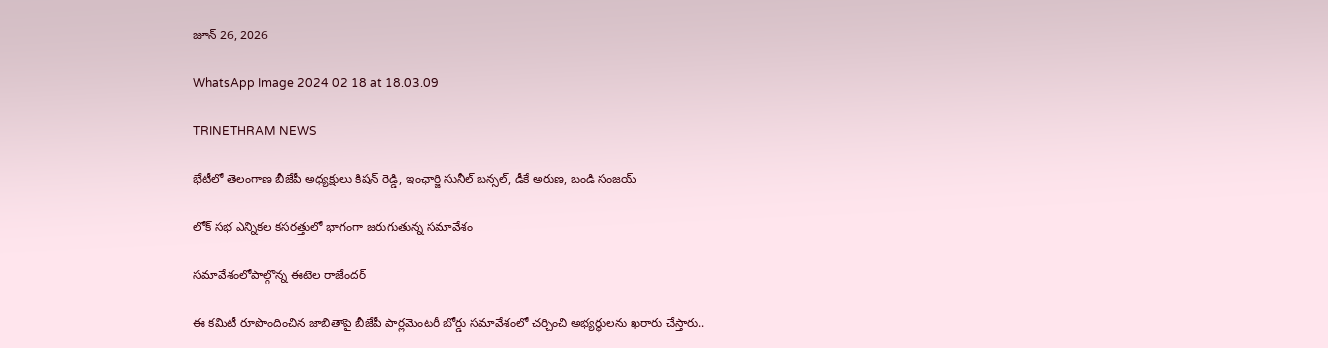జూన్ 26, 2026

WhatsApp Image 2024 02 18 at 18.03.09

TRINETHRAM NEWS

భేటీలో తెలంగాణ బీజేపీ అధ్యక్షులు కిషన్ రెడ్డి, ఇంఛార్జి సునీల్ బన్సల్, డీకే అరుణ, బండి సంజయ్

లోక్ సభ ఎన్నికల కసరత్తులో భాగంగా జరుగుతున్న సమావేశం

సమావేశంలోపాల్గొన్న ఈటెల రాజేందర్

ఈ కమిటీ రూపొందించిన జాబితాపై బీజేపీ పార్లమెంటరీ బోర్డు సమావేశంలో చర్చించి అభ్యర్థులను ఖరారు చేస్తారు..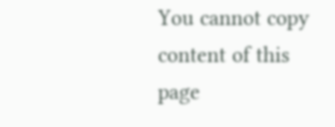You cannot copy content of this page